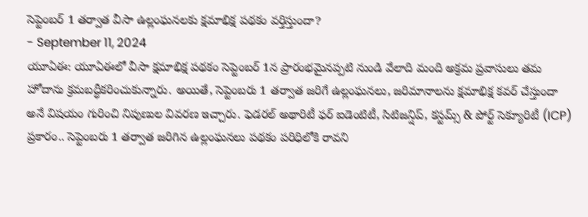సెప్టెంబర్ 1 తర్వాత వీసా ఉల్లంఘనలకు క్షమాభిక్ష పథకం వర్తిస్తుందా?
- September 11, 2024
యూఏఈ: యూఏఈలో వీసా క్షమాభిక్ష పథకం సెప్టెంబర్ 1న ప్రారంభమైనప్పటి నుండి వేలాది మంది అక్రమ ప్రవాసులు తమ హోదాను క్రమబద్ధీకరించుకున్నారు. అయితే, సెప్టెంబరు 1 తర్వాత జరిగే ఉల్లంఘనలు, జరిమానాలను క్షమాభిక్ష కవర్ చేస్తుందా అనే విషయం గురించి నిపుణుల వివరణ ఇచ్చారు. ఫెడరల్ అథారిటీ ఫర్ ఐడెంటిటీ, సిటిజన్షిప్, కస్టమ్స్ & పోర్ట్ సెక్యూరిటీ (ICP) ప్రకారం.. సెప్టెంబరు 1 తర్వాత జరిగిన ఉల్లంఘనలు పథకం పరిధిలోకి రావని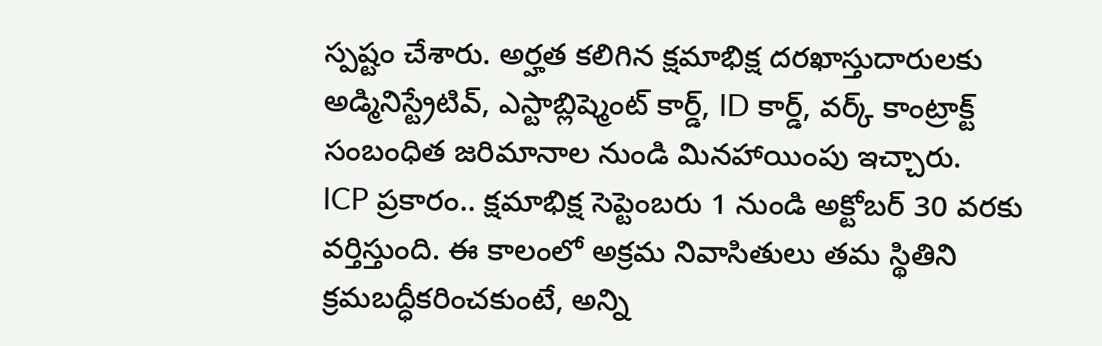స్పష్టం చేశారు. అర్హత కలిగిన క్షమాభిక్ష దరఖాస్తుదారులకు అడ్మినిస్ట్రేటివ్, ఎస్టాబ్లిష్మెంట్ కార్డ్, ID కార్డ్, వర్క్ కాంట్రాక్ట్ సంబంధిత జరిమానాల నుండి మినహాయింపు ఇచ్చారు.
ICP ప్రకారం.. క్షమాభిక్ష సెప్టెంబరు 1 నుండి అక్టోబర్ 30 వరకు వర్తిస్తుంది. ఈ కాలంలో అక్రమ నివాసితులు తమ స్థితిని క్రమబద్ధీకరించకుంటే, అన్ని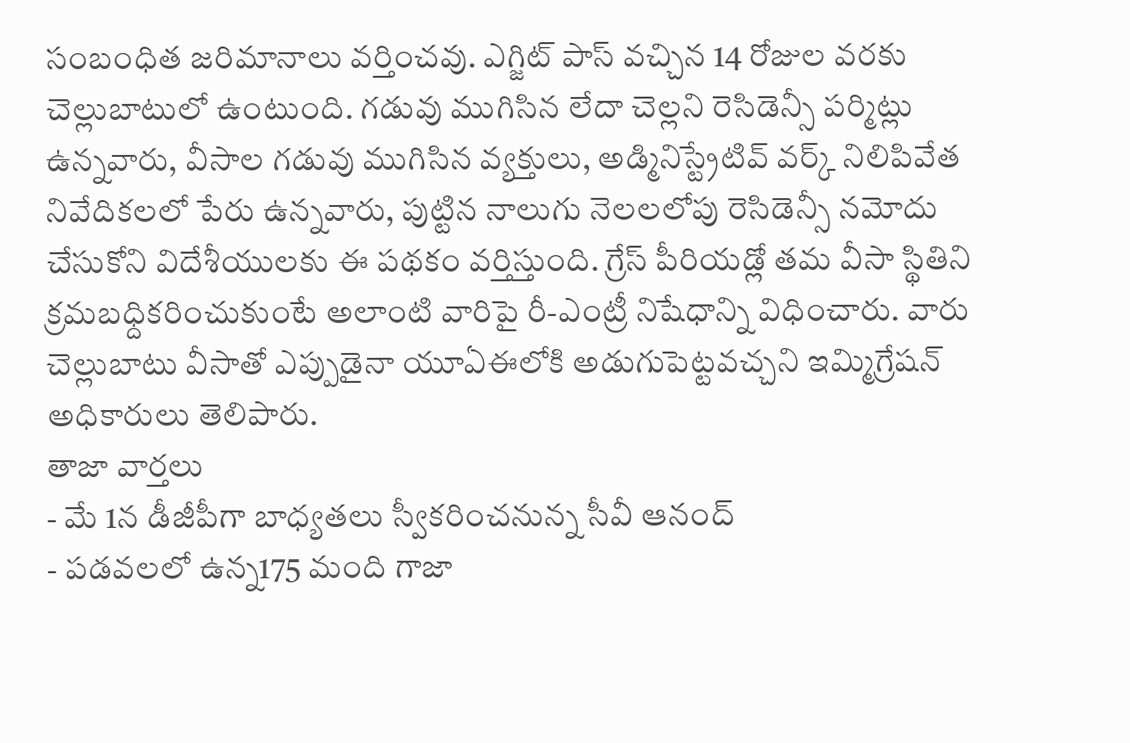సంబంధిత జరిమానాలు వర్తించవు. ఎగ్జిట్ పాస్ వచ్చిన 14 రోజుల వరకు చెల్లుబాటులో ఉంటుంది. గడువు ముగిసిన లేదా చెల్లని రెసిడెన్సీ పర్మిట్లు ఉన్నవారు, వీసాల గడువు ముగిసిన వ్యక్తులు, అడ్మినిస్ట్రేటివ్ వర్క్ నిలిపివేత నివేదికలలో పేరు ఉన్నవారు, పుట్టిన నాలుగు నెలలలోపు రెసిడెన్సీ నమోదు చేసుకోని విదేశీయులకు ఈ పథకం వర్తిస్తుంది. గ్రేస్ పీరియడ్లో తమ వీసా స్థితిని క్రమబధ్దికరించుకుంటే అలాంటి వారిపై రీ-ఎంట్రీ నిషేధాన్ని విధించారు. వారు చెల్లుబాటు వీసాతో ఎప్పుడైనా యూఏఈలోకి అడుగుపెట్టవచ్చని ఇమ్మిగ్రేషన్ అధికారులు తెలిపారు.
తాజా వార్తలు
- మే 1న డీజీపీగా బాధ్యతలు స్వీకరించనున్న సీవీ ఆనంద్
- పడవలలో ఉన్న175 మంది గాజా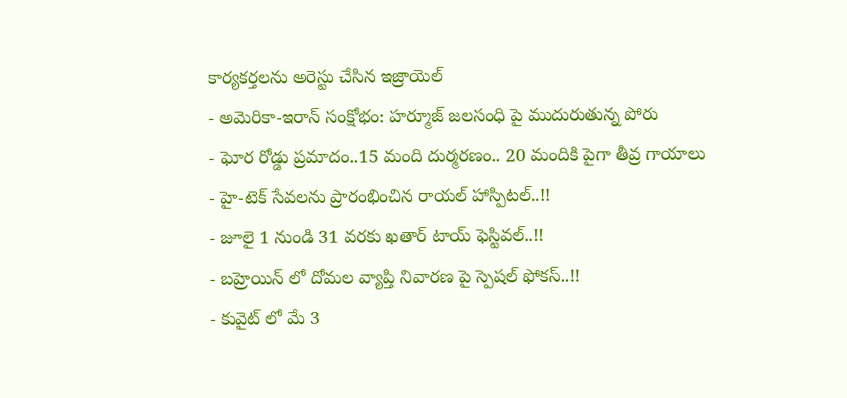కార్యకర్తలను అరెస్టు చేసిన ఇజ్రాయెల్
- అమెరికా-ఇరాన్ సంక్షోభం: హర్మూజ్ జలసంధి పై ముదురుతున్న పోరు
- ఘోర రోడ్డు ప్రమాదం..15 మంది దుర్మరణం.. 20 మందికి పైగా తీవ్ర గాయాలు
- హై-టెక్ సేవలను ప్రారంభించిన రాయల్ హాస్పిటల్..!!
- జూలై 1 నుండి 31 వరకు ఖతార్ టాయ్ ఫెస్టివల్..!!
- బహ్రెయిన్ లో దోమల వ్యాప్తి నివారణ పై స్పెషల్ ఫోకస్..!!
- కువైట్ లో మే 3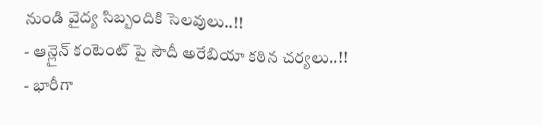నుండి వైద్య సిబ్బందికి సెలవులు..!!
- ఆన్లైన్ కంటెంట్ పై సౌదీ అరేబియా కఠిన చర్యలు..!!
- భారీగా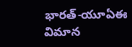భారత్-యూఏఈ విమాన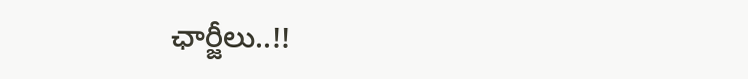ఛార్జీలు..!!